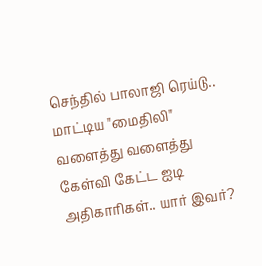செந்தில் பாலாஜி ரெய்டு.. மாட்டிய "மைதிலி" வளைத்து வளைத்து கேள்வி கேட்ட ஐடி அதிகாரிகள்.. யார் இவர்?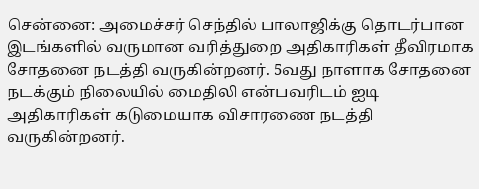சென்னை: அமைச்சர் செந்தில் பாலாஜிக்கு தொடர்பான இடங்களில் வருமான வரித்துறை அதிகாரிகள் தீவிரமாக சோதனை நடத்தி வருகின்றனர். 5வது நாளாக சோதனை நடக்கும் நிலையில் மைதிலி என்பவரிடம் ஐடி அதிகாரிகள் கடுமையாக விசாரணை நடத்தி வருகின்றனர்.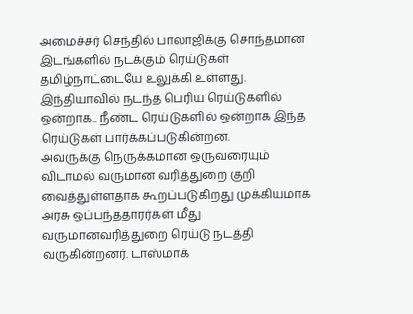அமைச்சர் செந்தில் பாலாஜிக்கு சொந்தமான இடங்களில் நடக்கும் ரெய்டுகள் தமிழ்நாட்டையே உலுக்கி உள்ளது. இந்தியாவில் நடந்த பெரிய ரெய்டுகளில் ஒன்றாக.. நீண்ட ரெய்டுகளில் ஒன்றாக இந்த ரெய்டுகள் பார்க்கப்படுகின்றன.
அவருக்கு நெருக்கமான ஒருவரையும் விடாமல் வருமான வரித்துறை குறி வைத்துள்ளதாக கூறப்படுகிறது முக்கியமாக அரசு ஒப்பந்ததாரர்கள் மீது வருமானவரித்துறை ரெய்டு நடத்தி வருகின்றனர். டாஸ்மாக்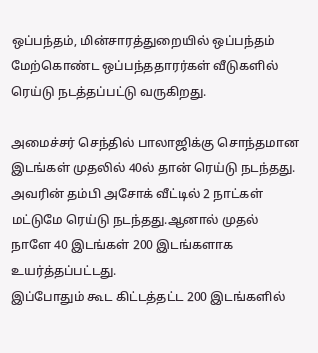ஒப்பந்தம், மின்சாரத்துறையில் ஒப்பந்தம் மேற்கொண்ட ஒப்பந்ததாரர்கள் வீடுகளில் ரெய்டு நடத்தப்பட்டு வருகிறது.

அமைச்சர் செந்தில் பாலாஜிக்கு சொந்தமான இடங்கள் முதலில் 40ல் தான் ரெய்டு நடந்தது. அவரின் தம்பி அசோக் வீட்டில் 2 நாட்கள் மட்டுமே ரெய்டு நடந்தது.ஆனால் முதல் நாளே 40 இடங்கள் 200 இடங்களாக உயர்த்தப்பட்டது.
இப்போதும் கூட கிட்டத்தட்ட 200 இடங்களில்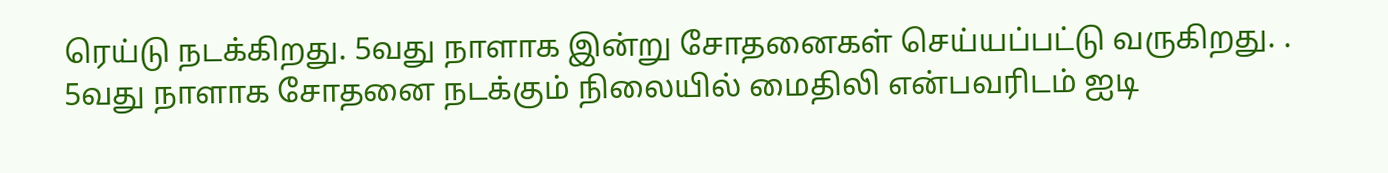ரெய்டு நடக்கிறது. 5வது நாளாக இன்று சோதனைகள் செய்யப்பட்டு வருகிறது. . 5வது நாளாக சோதனை நடக்கும் நிலையில் மைதிலி என்பவரிடம் ஐடி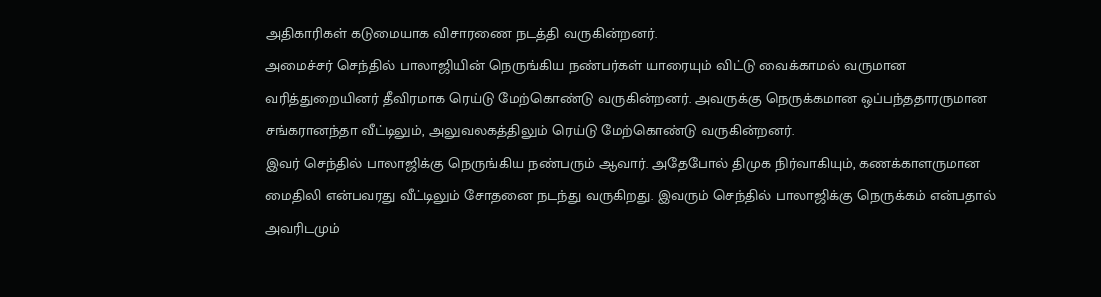அதிகாரிகள் கடுமையாக விசாரணை நடத்தி வருகின்றனர்.
அமைச்சர் செந்தில் பாலாஜியின் நெருங்கிய நண்பர்கள் யாரையும் விட்டு வைக்காமல் வருமான வரித்துறையினர் தீவிரமாக ரெய்டு மேற்கொண்டு வருகின்றனர். அவருக்கு நெருக்கமான ஒப்பந்ததாரருமான சங்கரானந்தா வீட்டிலும், அலுவலகத்திலும் ரெய்டு மேற்கொண்டு வருகின்றனர்.
இவர் செந்தில் பாலாஜிக்கு நெருங்கிய நண்பரும் ஆவார். அதேபோல் திமுக நிர்வாகியும், கணக்காளருமான மைதிலி என்பவரது வீட்டிலும் சோதனை நடந்து வருகிறது. இவரும் செந்தில் பாலாஜிக்கு நெருக்கம் என்பதால் அவரிடமும்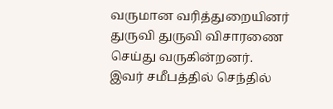வருமான வரித்துறையினர் துருவி துருவி விசாரணை செய்து வருகின்றனர்.
இவர் சமீபத்தில் செந்தில்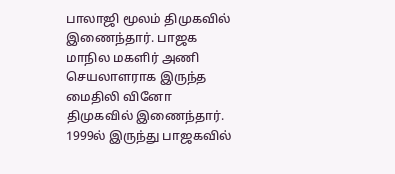பாலாஜி மூலம் திமுகவில் இணைந்தார். பாஜக மாநில மகளிர் அணி செயலாளராக இருந்த மைதிலி வினோ திமுகவில் இணைந்தார். 1999ல் இருந்து பாஜகவில்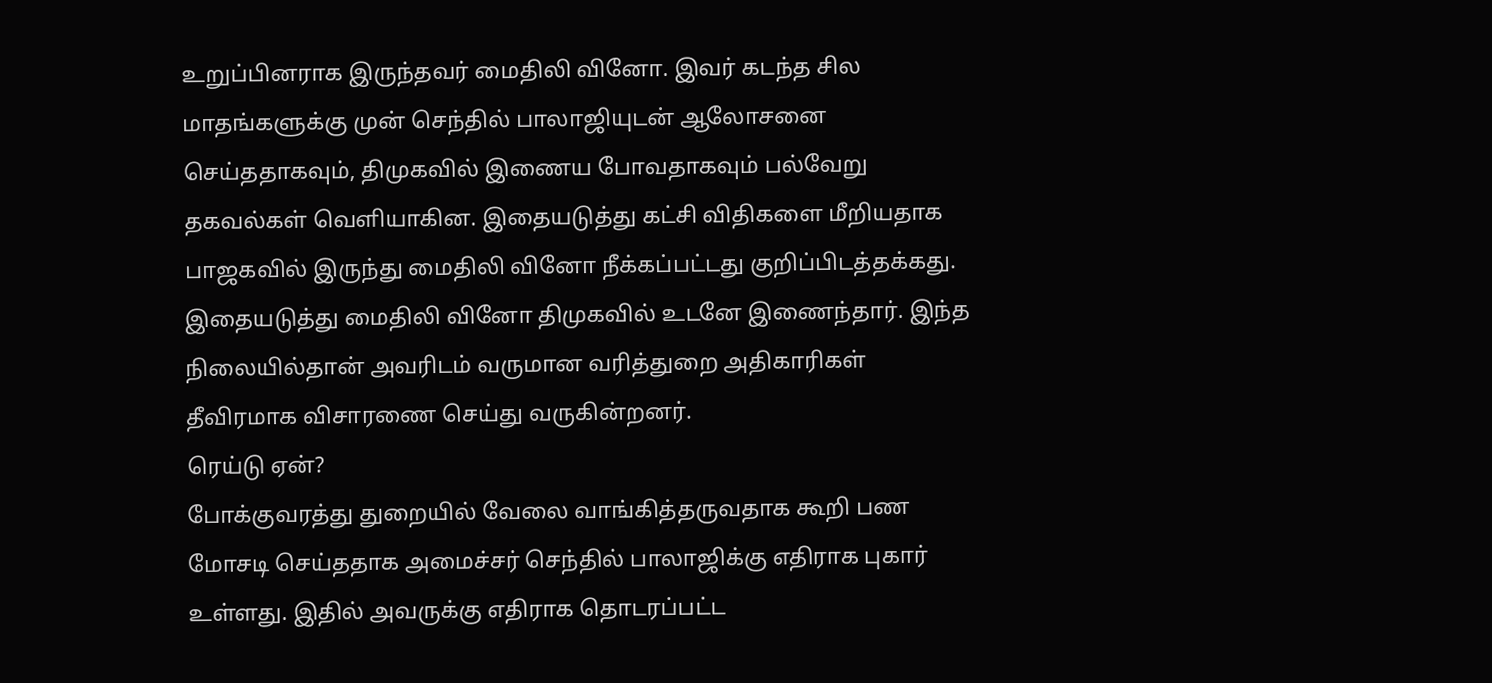உறுப்பினராக இருந்தவர் மைதிலி வினோ. இவர் கடந்த சில மாதங்களுக்கு முன் செந்தில் பாலாஜியுடன் ஆலோசனை செய்ததாகவும், திமுகவில் இணைய போவதாகவும் பல்வேறு தகவல்கள் வெளியாகின. இதையடுத்து கட்சி விதிகளை மீறியதாக பாஜகவில் இருந்து மைதிலி வினோ நீக்கப்பட்டது குறிப்பிடத்தக்கது.
இதையடுத்து மைதிலி வினோ திமுகவில் உடனே இணைந்தார். இந்த நிலையில்தான் அவரிடம் வருமான வரித்துறை அதிகாரிகள் தீவிரமாக விசாரணை செய்து வருகின்றனர்.
ரெய்டு ஏன்?
போக்குவரத்து துறையில் வேலை வாங்கித்தருவதாக கூறி பண மோசடி செய்ததாக அமைச்சர் செந்தில் பாலாஜிக்கு எதிராக புகார் உள்ளது. இதில் அவருக்கு எதிராக தொடரப்பட்ட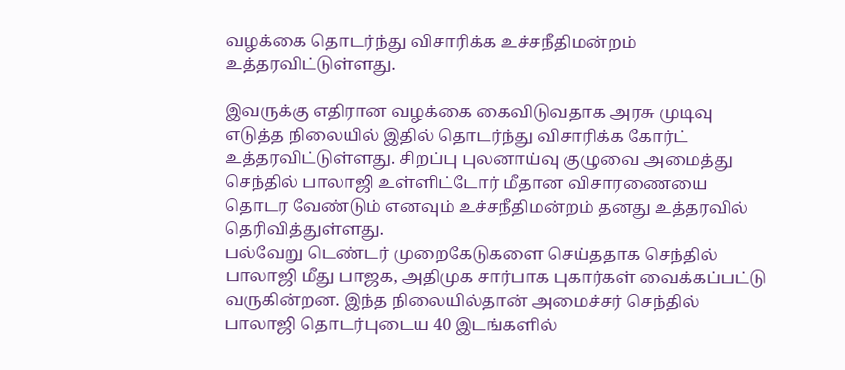வழக்கை தொடர்ந்து விசாரிக்க உச்சநீதிமன்றம் உத்தரவிட்டுள்ளது.

இவருக்கு எதிரான வழக்கை கைவிடுவதாக அரசு முடிவு எடுத்த நிலையில் இதில் தொடர்ந்து விசாரிக்க கோர்ட் உத்தரவிட்டுள்ளது. சிறப்பு புலனாய்வு குழுவை அமைத்து செந்தில் பாலாஜி உள்ளிட்டோர் மீதான விசாரணையை தொடர வேண்டும் எனவும் உச்சநீதிமன்றம் தனது உத்தரவில் தெரிவித்துள்ளது.
பல்வேறு டெண்டர் முறைகேடுகளை செய்ததாக செந்தில் பாலாஜி மீது பாஜக, அதிமுக சார்பாக புகார்கள் வைக்கப்பட்டு வருகின்றன. இந்த நிலையில்தான் அமைச்சர் செந்தில் பாலாஜி தொடர்புடைய 40 இடங்களில்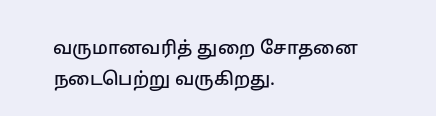வருமானவரித் துறை சோதனை நடைபெற்று வருகிறது.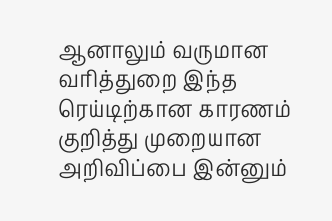ஆனாலும் வருமான வரித்துறை இந்த ரெய்டிற்கான காரணம் குறித்து முறையான அறிவிப்பை இன்னும்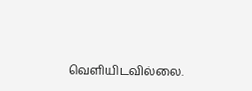வெளியிடவில்லை.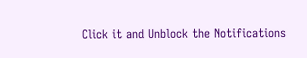Click it and Unblock the Notifications